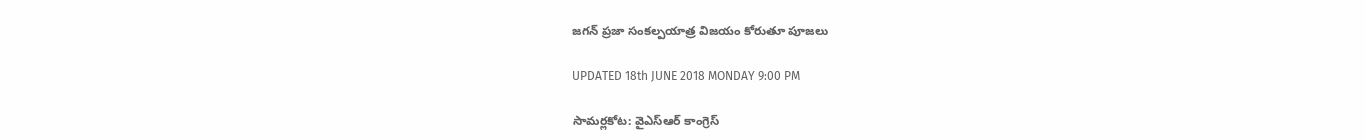జగన్ ప్రజా సంకల్పయాత్ర విజయం కోరుతూ పూజలు

UPDATED 18th JUNE 2018 MONDAY 9:00 PM

సామర్లకోట: వైఎస్ఆర్ కాంగ్రెస్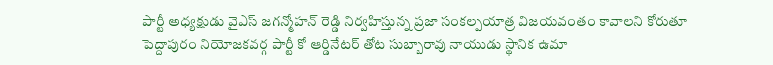పార్టీ అధ్యక్షుడు వైఎస్ జగన్మోహన్ రెడ్డి నిర్వహిస్తున్న ప్రజా సంకల్పయాత్ర విజయవంతం కావాలని కోరుతూ పెద్దాపురం నియోజకవర్గ పార్టీ కో ఆర్డినేటర్ తోట సుబ్బారావు నాయుడు స్థానిక ఉమా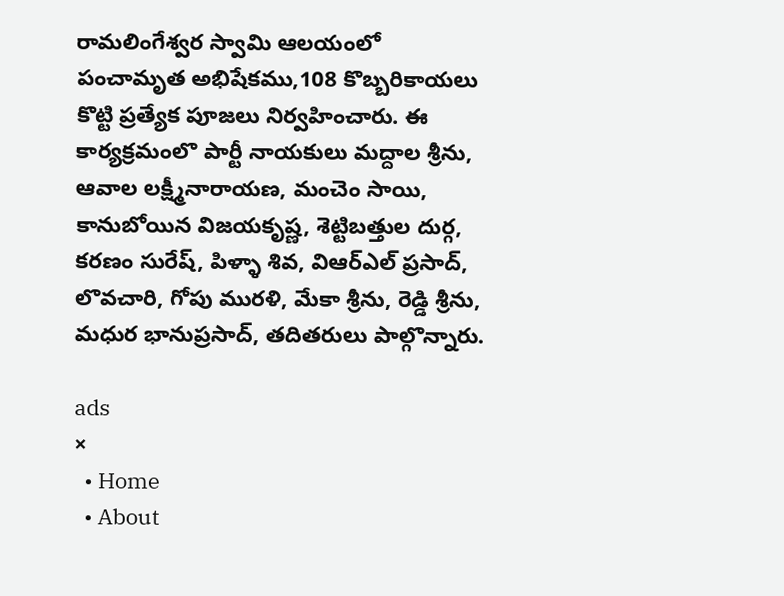రామలింగేశ్వర స్వామి ఆలయంలో పంచామృత అభిషేకము,108 కొబ్బరికాయలు కొట్టి ప్రత్యేక పూజలు నిర్వహించారు. ఈ కార్యక్రమంలొ పార్టీ నాయకులు మద్దాల శ్రీను, ఆవాల లక్ష్మీనారాయణ, మంచెం సాయి, కానుబోయిన విజయకృష్ణ, శెట్టిబత్తుల దుర్గ, కరణం సురేష్, పిళ్ళా శివ, విఆర్ఎల్ ప్రసాద్, లొవచారి, గోపు మురళి, మేకా శ్రీను, రెడ్డి శ్రీను, మధుర భానుప్రసాద్, తదితరులు పాల్గొన్నారు.

ads
×
  • Home
  • About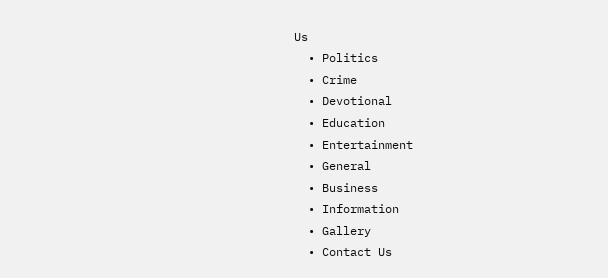Us
  • Politics
  • Crime
  • Devotional
  • Education
  • Entertainment
  • General
  • Business
  • Information
  • Gallery
  • Contact Us